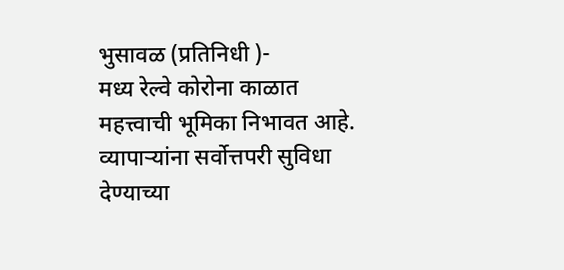भुसावळ (प्रतिनिधी )-
मध्य रेल्वे कोरोना काळात महत्त्वाची भूमिका निभावत आहे. व्यापाऱ्यांना सर्वोत्तपरी सुविधा देण्याच्या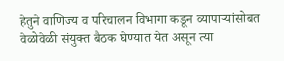हेतुने वाणिज्य व परिचालन विभागा कडून व्यापाऱ्यांसोबत वेळोवेळी संयुक्त बैठक घेण्यात येत असून त्या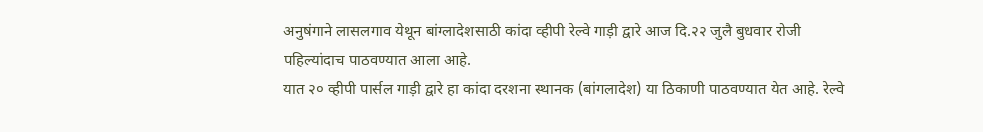अनुषंगाने लासलगाव येथून बांग्लादेशसाठी कांदा व्हीपी रेल्वे गाड़ी द्वारे आज दि.२२ जुलै बुधवार रोजी पहिल्यांदाच पाठवण्यात आला आहे.
यात २० व्हीपी पार्सल गाड़ी द्वारे हा कांदा दरशना स्थानक (बांगलादेश) या ठिकाणी पाठवण्यात येत आहे. रेल्वे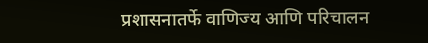प्रशासनातर्फे वाणिज्य आणि परिचालन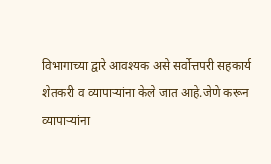विभागाच्या द्वारे आवश्यक असे सर्वोत्तपरी सहकार्य शेतकरी व व्यापाऱ्यांना केले जात आहे.जेणे करून व्यापाऱ्यांना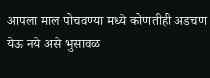आपला माल पोचवण्या मध्ये कोणतीही अडचण येऊ नये असे भुसावळ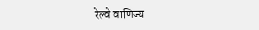रेल्वे वाणिज्य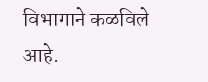विभागाने कळविले आहे.